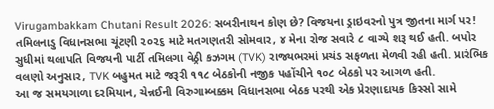Virugambakkam Chutani Result 2026: સબરીનાથન કોણ છે? વિજયના ડ્રાઇવરનો પુત્ર જીતના માર્ગ પર!
તમિલનાડુ વિધાનસભા ચૂંટણી ૨૦૨૬ માટે મતગણતરી સોમવાર, ૪ મેના રોજ સવારે ૮ વાગ્યે શરૂ થઈ હતી. બપોર સુધીમાં થલાપતિ વિજયની પાર્ટી તમિલગા વેઠ્રી કઝગમ (TVK) રાજ્યભરમાં પ્રચંડ સફળતા મેળવી રહી હતી. પ્રારંભિક વલણો અનુસાર, TVK બહુમત માટે જરૂરી ૧૧૮ બેઠકોની નજીક પહોંચીને ૧૦૮ બેઠકો પર આગળ હતી.
આ જ સમયગાળા દરમિયાન, ચેન્નઈની વિરુગામ્બક્કમ વિધાનસભા બેઠક પરથી એક પ્રેરણાદાયક કિસ્સો સામે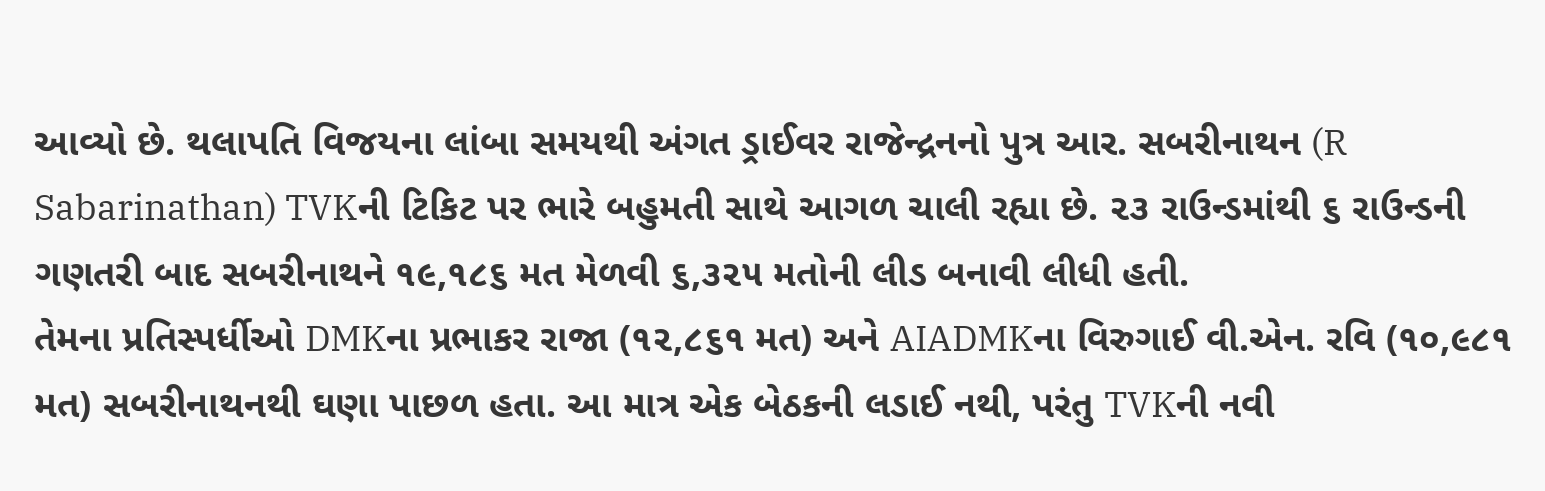આવ્યો છે. થલાપતિ વિજયના લાંબા સમયથી અંગત ડ્રાઈવર રાજેન્દ્રનનો પુત્ર આર. સબરીનાથન (R Sabarinathan) TVKની ટિકિટ પર ભારે બહુમતી સાથે આગળ ચાલી રહ્યા છે. ૨૩ રાઉન્ડમાંથી ૬ રાઉન્ડની ગણતરી બાદ સબરીનાથને ૧૯,૧૮૬ મત મેળવી ૬,૩૨૫ મતોની લીડ બનાવી લીધી હતી.
તેમના પ્રતિસ્પર્ધીઓ DMKના પ્રભાકર રાજા (૧૨,૮૬૧ મત) અને AIADMKના વિરુગાઈ વી.એન. રવિ (૧૦,૯૮૧ મત) સબરીનાથનથી ઘણા પાછળ હતા. આ માત્ર એક બેઠકની લડાઈ નથી, પરંતુ TVKની નવી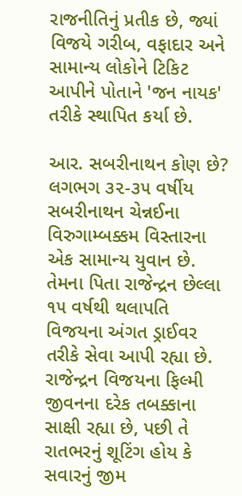રાજનીતિનું પ્રતીક છે, જ્યાં વિજયે ગરીબ, વફાદાર અને સામાન્ય લોકોને ટિકિટ આપીને પોતાને 'જન નાયક' તરીકે સ્થાપિત કર્યા છે.

આર. સબરીનાથન કોણ છે? લગભગ ૩૨-૩૫ વર્ષીય સબરીનાથન ચેન્નઈના વિરુગામ્બક્કમ વિસ્તારના એક સામાન્ય યુવાન છે. તેમના પિતા રાજેન્દ્રન છેલ્લા ૧૫ વર્ષથી થલાપતિ વિજયના અંગત ડ્રાઈવર તરીકે સેવા આપી રહ્યા છે. રાજેન્દ્રન વિજયના ફિલ્મી જીવનના દરેક તબક્કાના સાક્ષી રહ્યા છે, પછી તે રાતભરનું શૂટિંગ હોય કે સવારનું જીમ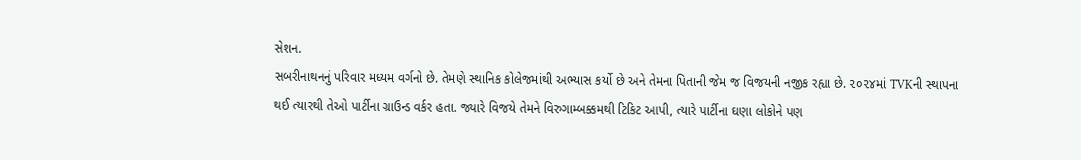સેશન.
સબરીનાથનનું પરિવાર મધ્યમ વર્ગનો છે. તેમણે સ્થાનિક કોલેજમાંથી અભ્યાસ કર્યો છે અને તેમના પિતાની જેમ જ વિજયની નજીક રહ્યા છે. ૨૦૨૪માં TVKની સ્થાપના થઈ ત્યારથી તેઓ પાર્ટીના ગ્રાઉન્ડ વર્કર હતા. જ્યારે વિજયે તેમને વિરુગામ્બક્કમથી ટિકિટ આપી, ત્યારે પાર્ટીના ઘણા લોકોને પણ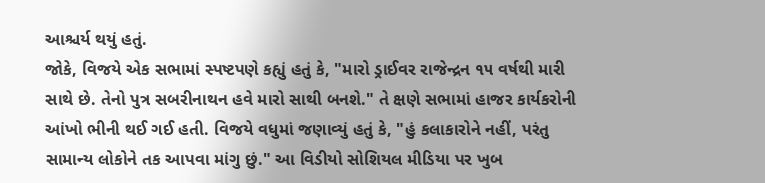આશ્ચર્ય થયું હતું.
જોકે, વિજયે એક સભામાં સ્પષ્ટપણે કહ્યું હતું કે, "મારો ડ્રાઈવર રાજેન્દ્રન ૧૫ વર્ષથી મારી સાથે છે. તેનો પુત્ર સબરીનાથન હવે મારો સાથી બનશે." તે ક્ષણે સભામાં હાજર કાર્યકરોની આંખો ભીની થઈ ગઈ હતી. વિજયે વધુમાં જણાવ્યું હતું કે, "હું કલાકારોને નહીં, પરંતુ સામાન્ય લોકોને તક આપવા માંગુ છું." આ વિડીયો સોશિયલ મીડિયા પર ખુબ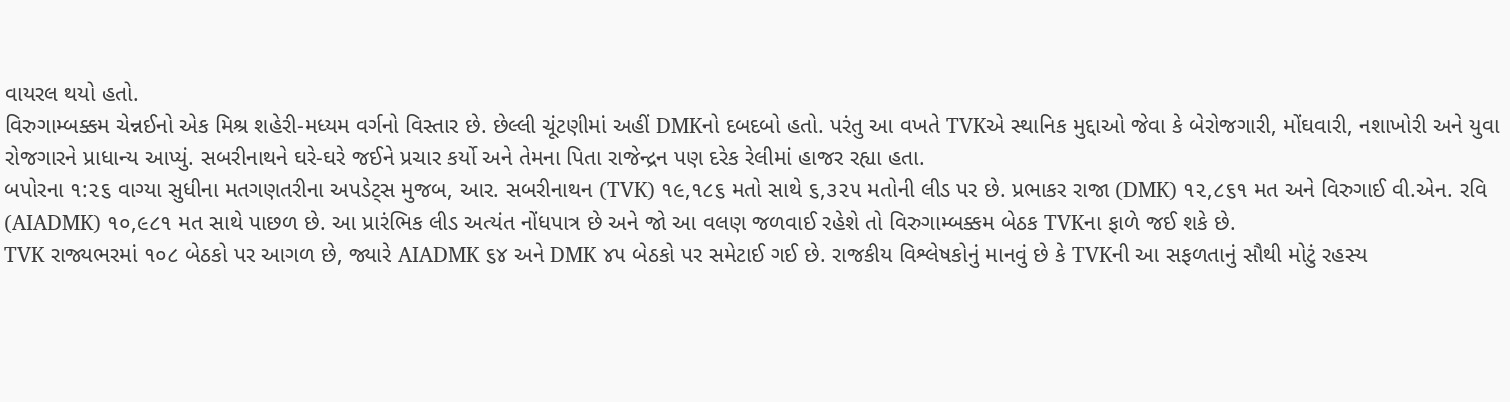વાયરલ થયો હતો.
વિરુગામ્બક્કમ ચેન્નઈનો એક મિશ્ર શહેરી-મધ્યમ વર્ગનો વિસ્તાર છે. છેલ્લી ચૂંટણીમાં અહીં DMKનો દબદબો હતો. પરંતુ આ વખતે TVKએ સ્થાનિક મુદ્દાઓ જેવા કે બેરોજગારી, મોંઘવારી, નશાખોરી અને યુવા રોજગારને પ્રાધાન્ય આપ્યું. સબરીનાથને ઘરે-ઘરે જઈને પ્રચાર કર્યો અને તેમના પિતા રાજેન્દ્રન પણ દરેક રેલીમાં હાજર રહ્યા હતા.
બપોરના ૧:૨૬ વાગ્યા સુધીના મતગણતરીના અપડેટ્સ મુજબ, આર. સબરીનાથન (TVK) ૧૯,૧૮૬ મતો સાથે ૬,૩૨૫ મતોની લીડ પર છે. પ્રભાકર રાજા (DMK) ૧૨,૮૬૧ મત અને વિરુગાઈ વી.એન. રવિ (AIADMK) ૧૦,૯૮૧ મત સાથે પાછળ છે. આ પ્રારંભિક લીડ અત્યંત નોંધપાત્ર છે અને જો આ વલણ જળવાઈ રહેશે તો વિરુગામ્બક્કમ બેઠક TVKના ફાળે જઈ શકે છે.
TVK રાજ્યભરમાં ૧૦૮ બેઠકો પર આગળ છે, જ્યારે AIADMK ૬૪ અને DMK ૪૫ બેઠકો પર સમેટાઈ ગઈ છે. રાજકીય વિશ્લેષકોનું માનવું છે કે TVKની આ સફળતાનું સૌથી મોટું રહસ્ય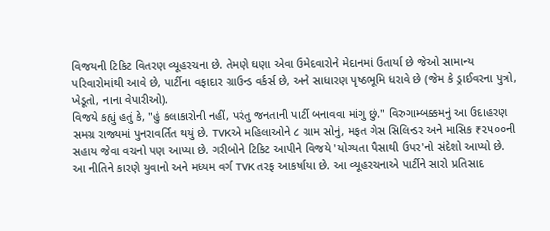વિજયની ટિકિટ વિતરણ વ્યૂહરચના છે. તેમણે ઘણા એવા ઉમેદવારોને મેદાનમાં ઉતાર્યા છે જેઓ સામાન્ય પરિવારોમાંથી આવે છે, પાર્ટીના વફાદાર ગ્રાઉન્ડ વર્કર્સ છે, અને સાધારણ પૃષ્ઠભૂમિ ધરાવે છે (જેમ કે ડ્રાઈવરના પુત્રો, ખેડૂતો, નાના વેપારીઓ).
વિજયે કહ્યું હતું કે, "હું કલાકારોની નહીં, પરંતુ જનતાની પાર્ટી બનાવવા માંગુ છું." વિરુગામ્બક્કમનું આ ઉદાહરણ સમગ્ર રાજ્યમાં પુનરાવર્તિત થયું છે. TVKએ મહિલાઓને ૮ ગ્રામ સોનું, મફત ગેસ સિલિન્ડર અને માસિક ₹૨૫૦૦ની સહાય જેવા વચનો પણ આપ્યા છે. ગરીબોને ટિકિટ આપીને વિજયે 'યોગ્યતા પૈસાથી ઉપર'નો સંદેશો આપ્યો છે.
આ નીતિને કારણે યુવાનો અને મધ્યમ વર્ગ TVK તરફ આકર્ષાયા છે. આ વ્યૂહરચનાએ પાર્ટીને સારો પ્રતિસાદ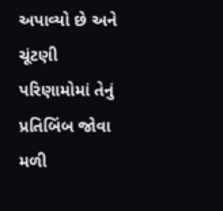અપાવ્યો છે અને ચૂંટણી પરિણામોમાં તેનું પ્રતિબિંબ જોવા મળી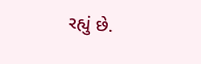રહ્યું છે.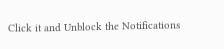Click it and Unblock the Notifications